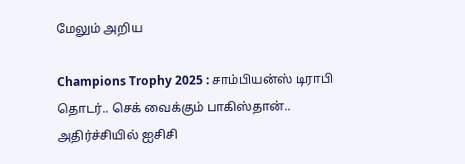மேலும் அறிய

Champions Trophy 2025 : சாம்பியன்ஸ் டிராபி தொடர்.. செக் வைக்கும் பாகிஸ்தான்.. அதிர்ச்சியில் ஐசிசி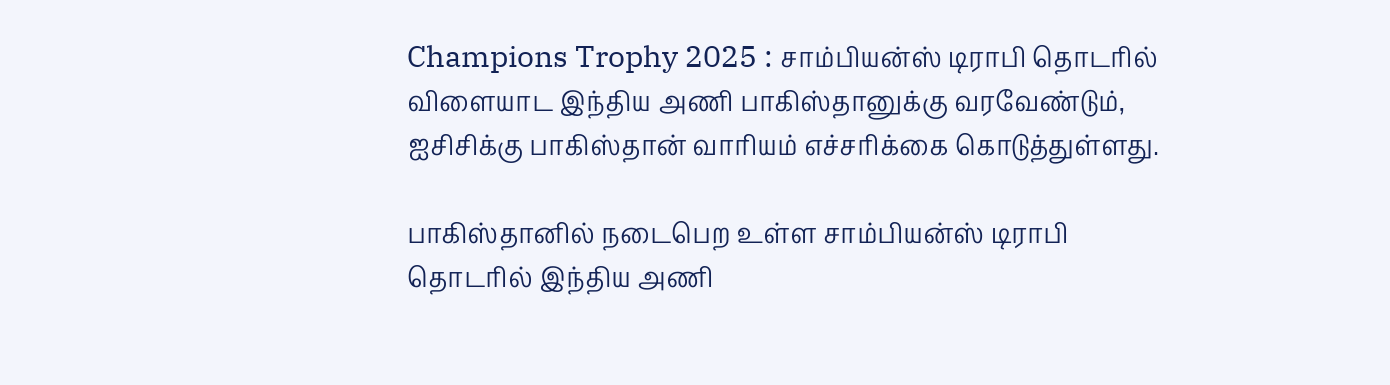Champions Trophy 2025 : சாம்பியன்ஸ் டிராபி தொடரில் விளையாட இந்திய அணி பாகிஸ்தானுக்கு வரவேண்டும், ஐசிசிக்கு பாகிஸ்தான் வாரியம் எச்சரிக்கை கொடுத்துள்ளது.

பாகிஸ்தானில் நடைபெற உள்ள சாம்பியன்ஸ் டிராபி தொடரில் இந்திய அணி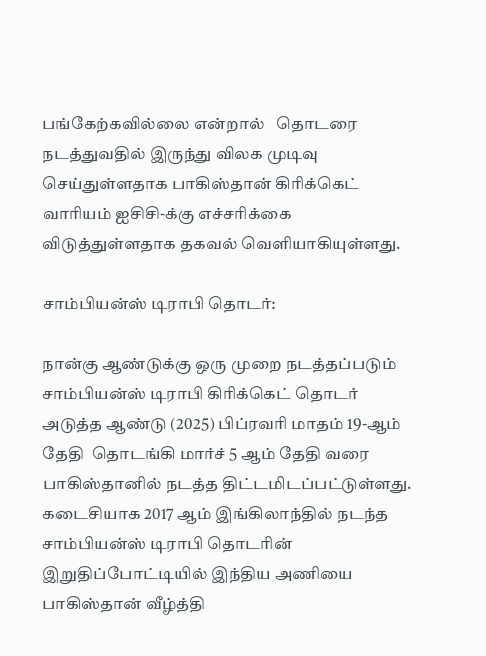பங்கேற்கவில்லை என்றால்   தொடரை நடத்துவதில் இருந்து விலக முடிவு செய்துள்ளதாக பாகிஸ்தான் கிரிக்கெட் வாரியம் ஐசிசி-க்கு எச்சரிக்கை விடுத்துள்ளதாக தகவல் வெளியாகியுள்ளது.

சாம்பியன்ஸ் டிராபி தொடர்:

நான்கு ஆண்டுக்கு ஒரு முறை நடத்தப்படும் சாம்பியன்ஸ் டிராபி கிரிக்கெட் தொடர் அடுத்த ஆண்டு (2025) பிப்ரவரி மாதம் 19-ஆம் தேதி  தொடங்கி மார்ச் 5 ஆம் தேதி வரை பாகிஸ்தானில் நடத்த திட்டமிடப்பட்டுள்ளது. கடைசியாக 2017 ஆம் இங்கிலாந்தில் நடந்த சாம்பியன்ஸ் டிராபி தொடரின் இறுதிப்போட்டியில் இந்திய அணியை பாகிஸ்தான் வீழ்த்தி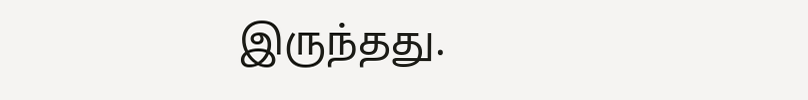இருந்தது.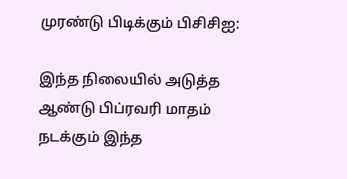முரண்டு பிடிக்கும் பிசிசிஐ:

இந்த நிலையில் அடுத்த ஆண்டு பிப்ரவரி மாதம் நடக்கும் இந்த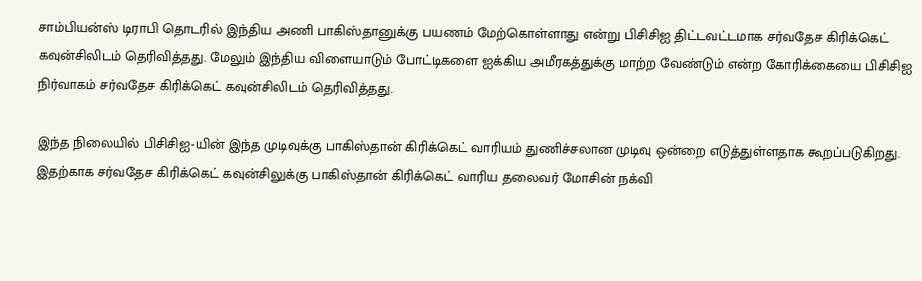சாம்பியன்ஸ் டிராபி தொடரில் இந்திய அணி பாகிஸ்தானுக்கு பயணம் மேற்கொள்ளாது என்று பிசிசிஐ திட்டவட்டமாக சர்வதேச கிரிக்கெட் கவுன்சிலிடம் தெரிவித்தது. மேலும் இந்திய விளையாடும் போட்டிகளை ஐக்கிய அமீரகத்துக்கு மாற்ற வேண்டும் என்ற கோரிக்கையை பிசிசிஐ நிர்வாகம் சர்வதேச கிரிக்கெட் கவுன்சிலிடம் தெரிவித்தது.

இந்த நிலையில் பிசிசிஐ-யின் இந்த முடிவுக்கு பாகிஸ்தான் கிரிக்கெட் வாரியம் துணிச்சலான முடிவு ஒன்றை எடுத்துள்ளதாக கூறப்படுகிறது. இதற்காக சர்வதேச கிரிக்கெட் கவுன்சிலுக்கு பாகிஸ்தான் கிரிக்கெட் வாரிய தலைவர் மோசின் நக்வி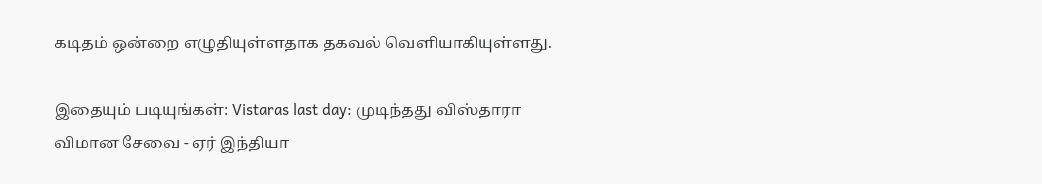கடிதம் ஒன்றை எழுதியுள்ளதாக தகவல் வெளியாகியுள்ளது.

இதையும் படியுங்கள்: Vistaras last day: முடிந்தது விஸ்தாரா விமான சேவை - ஏர் இந்தியா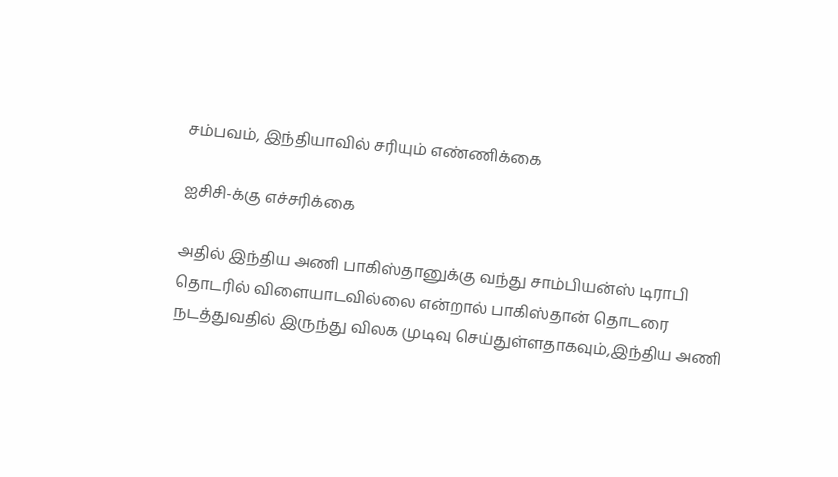சம்பவம், இந்தியாவில் சரியும் எண்ணிக்கை

ஐசிசி-க்கு எச்சரிக்கை

அதில் இந்திய அணி பாகிஸ்தானுக்கு வந்து சாம்பியன்ஸ் டிராபி தொடரில் விளையாடவில்லை என்றால் பாகிஸ்தான் தொடரை நடத்துவதில் இருந்து விலக முடிவு செய்துள்ளதாகவும்,இந்திய அணி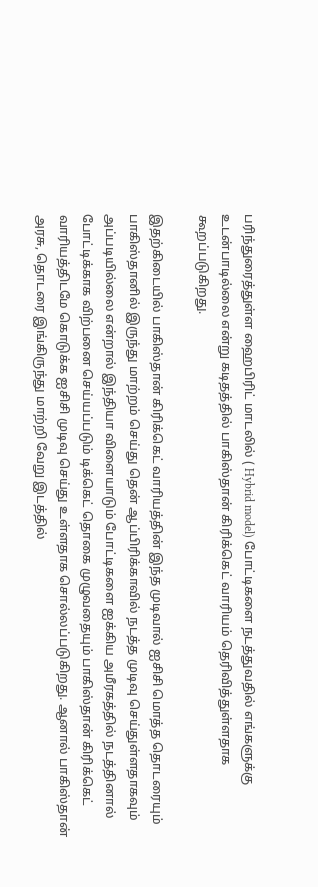பரிந்துரைத்துள்ள ஹைபிரிட் மாடலில் ( Hybrid model) போட்டிகளை நடத்துவதில் எங்களுக்கு உடன்பாடில்லை என்று கடிதத்தில் பாகிஸ்தான் கிரிக்கெட் வாரியம் தெரிவித்துள்ளதாக கூறப்படுகிறது.

இதற்கிடையில் பாகிஸ்தான் கிரிக்கெட் வாரியத்தின் இந்த முடிவால் ஐசிசி மொத்த தொடரையும் பாகிஸ்தானில் இருந்து மாற்றம் செய்து தென் ஆப்பிரிக்காவில் நடத்த முடிவு செய்துள்ளதாகவும் அப்படியில்லை என்றால் இந்தியா விளையாடும் போட்டிகளை ஐக்கிய அமீரகத்தில் நடத்தினால் போட்டிக்காக விற்பனை செய்யப்படும் டிக்கெட் தொகை முழுவதையும் பாகிஸ்தான் கிரிக்கெட் வாரியத்திடமே கொடுக்க ஐசிசி முடிவு செய்து உள்ளதாக சொல்லப்படுகிறது. ஆனால் பாகிஸ்தான் அரசு, தொடரை இங்கிருந்து மாற்றி வேறு இடத்தில்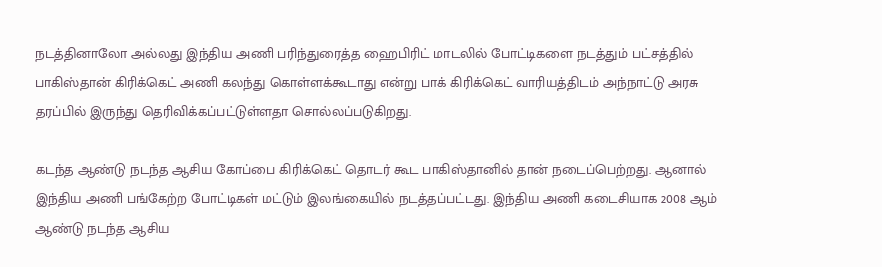நடத்தினாலோ அல்லது இந்திய அணி பரிந்துரைத்த ஹைபிரிட் மாடலில் போட்டிகளை நடத்தும் பட்சத்தில் பாகிஸ்தான் கிரிக்கெட் அணி கலந்து கொள்ளக்கூடாது என்று பாக் கிரிக்கெட் வாரியத்திடம் அந்நாட்டு அரசு தரப்பில் இருந்து தெரிவிக்கப்பட்டுள்ளதா சொல்லப்படுகிறது.

கடந்த ஆண்டு நடந்த ஆசிய கோப்பை கிரிக்கெட் தொடர் கூட பாகிஸ்தானில் தான் நடைப்பெற்றது. ஆனால் இந்திய அணி பங்கேற்ற போட்டிகள் மட்டும் இலங்கையில் நடத்தப்பட்டது. இந்திய அணி கடைசியாக 2008 ஆம் ஆண்டு நடந்த ஆசிய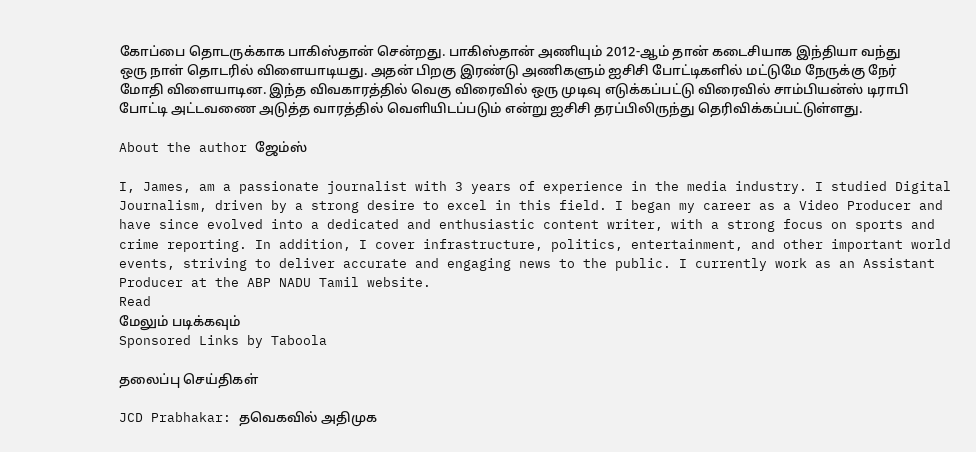கோப்பை தொடருக்காக பாகிஸ்தான் சென்றது. பாகிஸ்தான் அணியும் 2012-ஆம் தான் கடைசியாக இந்தியா வந்து ஒரு நாள் தொடரில் விளையாடியது. அதன் பிறகு இரண்டு அணிகளும் ஐசிசி போட்டிகளில் மட்டுமே நேருக்கு நேர் மோதி விளையாடின. இந்த விவகாரத்தில் வெகு விரைவில் ஒரு முடிவு எடுக்கப்பட்டு விரைவில் சாம்பியன்ஸ் டிராபி போட்டி அட்டவணை அடுத்த வாரத்தில் வெளியிடப்படும் என்று ஐசிசி தரப்பிலிருந்து தெரிவிக்கப்பட்டுள்ளது.

About the author ஜேம்ஸ்

I, James, am a passionate journalist with 3 years of experience in the media industry. I studied Digital Journalism, driven by a strong desire to excel in this field. I began my career as a Video Producer and have since evolved into a dedicated and enthusiastic content writer, with a strong focus on sports and crime reporting. In addition, I cover infrastructure, politics, entertainment, and other important world events, striving to deliver accurate and engaging news to the public. I currently work as an Assistant Producer at the ABP NADU Tamil website.
Read
மேலும் படிக்கவும்
Sponsored Links by Taboola

தலைப்பு செய்திகள்

JCD Prabhakar: தவெகவில் அதிமுக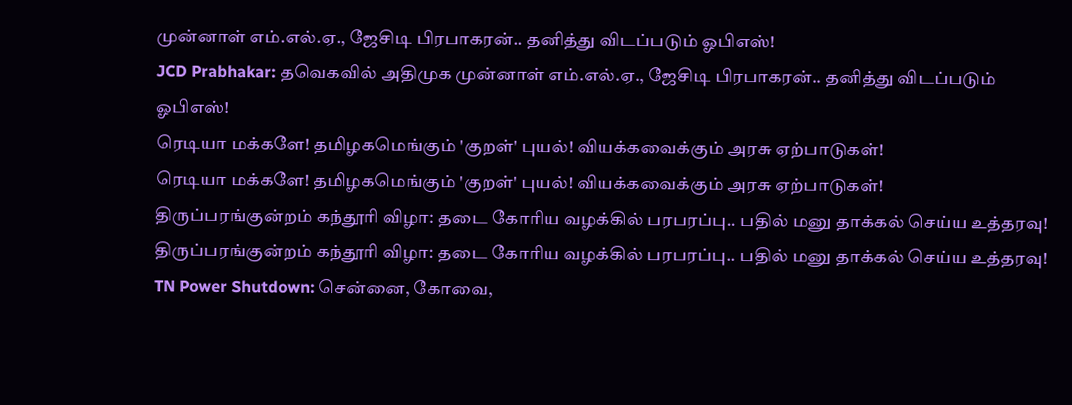முன்னாள் எம்.எல்.ஏ., ஜேசிடி பிரபாகரன்.. தனித்து விடப்படும் ஓபிஎஸ்!
JCD Prabhakar: தவெகவில் அதிமுக முன்னாள் எம்.எல்.ஏ., ஜேசிடி பிரபாகரன்.. தனித்து விடப்படும் ஓபிஎஸ்!
ரெடியா மக்களே! தமிழகமெங்கும் 'குறள்' புயல்! வியக்கவைக்கும் அரசு ஏற்பாடுகள்!
ரெடியா மக்களே! தமிழகமெங்கும் 'குறள்' புயல்! வியக்கவைக்கும் அரசு ஏற்பாடுகள்!
திருப்பரங்குன்றம் கந்தூரி விழா: தடை கோரிய வழக்கில் பரபரப்பு.. பதில் மனு தாக்கல் செய்ய உத்தரவு!
திருப்பரங்குன்றம் கந்தூரி விழா: தடை கோரிய வழக்கில் பரபரப்பு.. பதில் மனு தாக்கல் செய்ய உத்தரவு!
TN Power Shutdown: சென்னை, கோவை,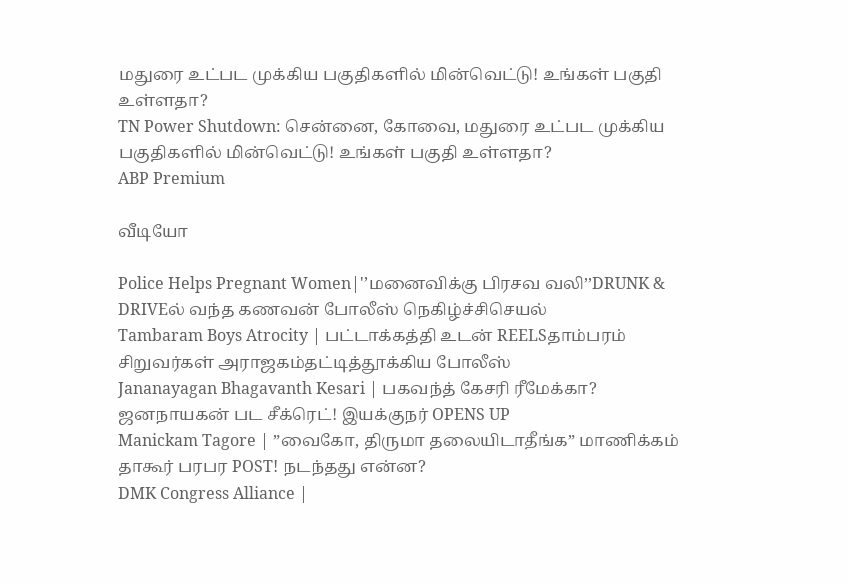மதுரை உட்பட முக்கிய பகுதிகளில் மின்வெட்டு! உங்கள் பகுதி உள்ளதா?
TN Power Shutdown: சென்னை, கோவை, மதுரை உட்பட முக்கிய பகுதிகளில் மின்வெட்டு! உங்கள் பகுதி உள்ளதா?
ABP Premium

வீடியோ

Police Helps Pregnant Women|'’மனைவிக்கு பிரசவ வலி’’DRUNK & DRIVEல் வந்த கணவன் போலீஸ் நெகிழ்ச்சிசெயல்
Tambaram Boys Atrocity | பட்டாக்கத்தி உடன் REELSதாம்பரம் சிறுவர்கள் அராஜகம்தட்டித்தூக்கிய போலீஸ்
Jananayagan Bhagavanth Kesari | பகவந்த் கேசரி ரீமேக்கா? ஜனநாயகன் பட சீக்ரெட்! இயக்குநர் OPENS UP
Manickam Tagore | ”வைகோ, திருமா தலையிடாதீங்க” மாணிக்கம் தாகூர் பரபர POST! நடந்தது என்ன?
DMK Congress Alliance |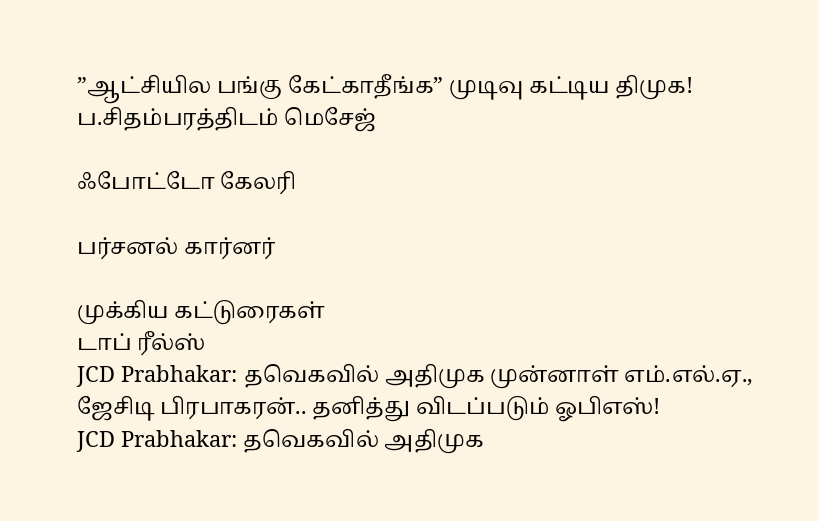”ஆட்சியில பங்கு கேட்காதீங்க” முடிவு கட்டிய திமுக! ப.சிதம்பரத்திடம் மெசேஜ்

ஃபோட்டோ கேலரி

பர்சனல் கார்னர்

முக்கிய கட்டுரைகள்
டாப் ரீல்ஸ்
JCD Prabhakar: தவெகவில் அதிமுக முன்னாள் எம்.எல்.ஏ., ஜேசிடி பிரபாகரன்.. தனித்து விடப்படும் ஓபிஎஸ்!
JCD Prabhakar: தவெகவில் அதிமுக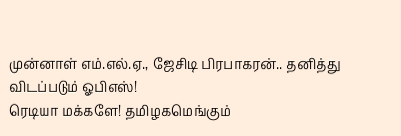முன்னாள் எம்.எல்.ஏ., ஜேசிடி பிரபாகரன்.. தனித்து விடப்படும் ஓபிஎஸ்!
ரெடியா மக்களே! தமிழகமெங்கும்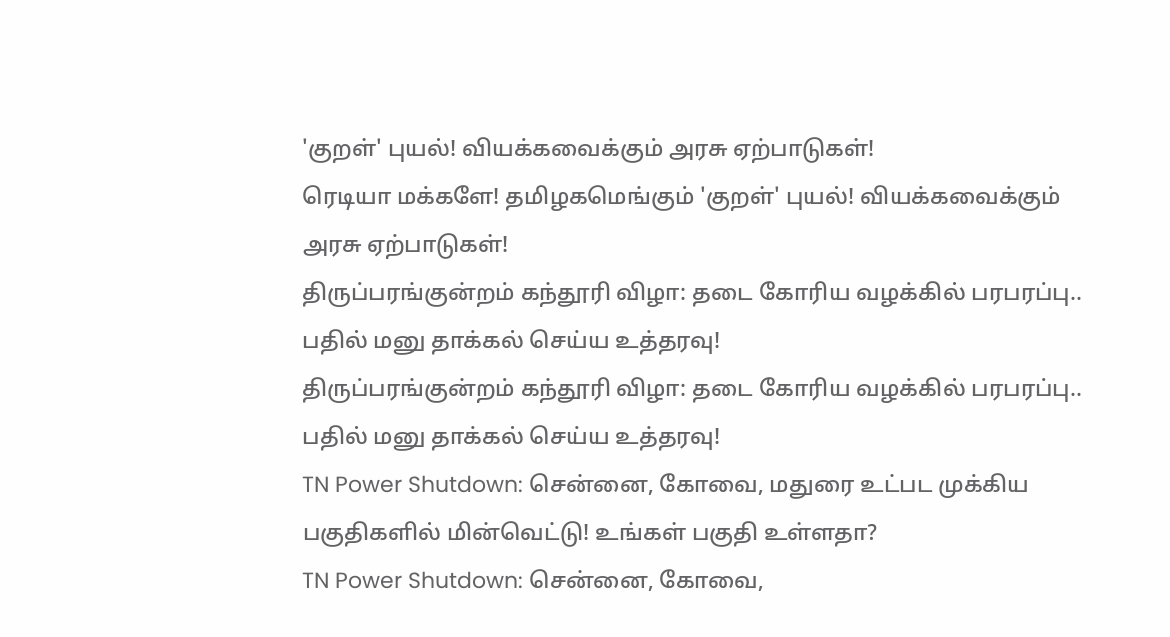'குறள்' புயல்! வியக்கவைக்கும் அரசு ஏற்பாடுகள்!
ரெடியா மக்களே! தமிழகமெங்கும் 'குறள்' புயல்! வியக்கவைக்கும் அரசு ஏற்பாடுகள்!
திருப்பரங்குன்றம் கந்தூரி விழா: தடை கோரிய வழக்கில் பரபரப்பு.. பதில் மனு தாக்கல் செய்ய உத்தரவு!
திருப்பரங்குன்றம் கந்தூரி விழா: தடை கோரிய வழக்கில் பரபரப்பு.. பதில் மனு தாக்கல் செய்ய உத்தரவு!
TN Power Shutdown: சென்னை, கோவை, மதுரை உட்பட முக்கிய பகுதிகளில் மின்வெட்டு! உங்கள் பகுதி உள்ளதா?
TN Power Shutdown: சென்னை, கோவை,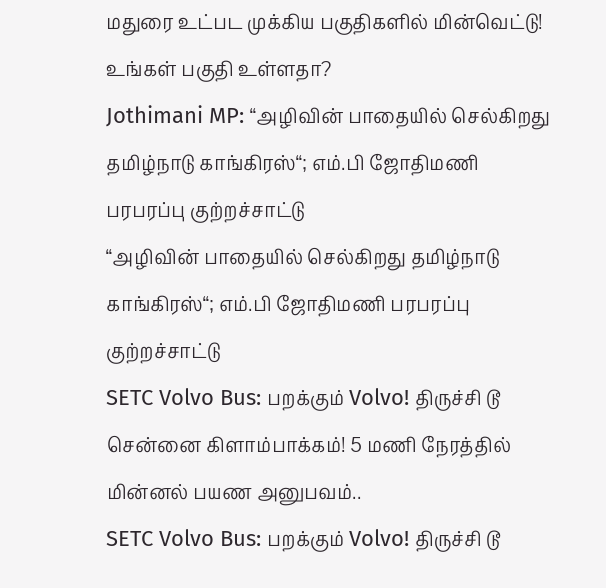மதுரை உட்பட முக்கிய பகுதிகளில் மின்வெட்டு! உங்கள் பகுதி உள்ளதா?
Jothimani MP: “அழிவின் பாதையில் செல்கிறது தமிழ்நாடு காங்கிரஸ்“; எம்.பி ஜோதிமணி பரபரப்பு குற்றச்சாட்டு
“அழிவின் பாதையில் செல்கிறது தமிழ்நாடு காங்கிரஸ்“; எம்.பி ஜோதிமணி பரபரப்பு குற்றச்சாட்டு
SETC Volvo Bus: பறக்கும் Volvo! திருச்சி டூ சென்னை கிளாம்பாக்கம்! 5 மணி நேரத்தில் மின்னல் பயண அனுபவம்..
SETC Volvo Bus: பறக்கும் Volvo! திருச்சி டூ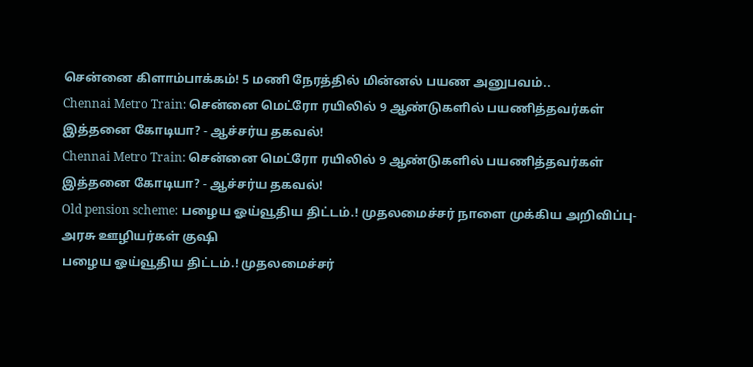சென்னை கிளாம்பாக்கம்! 5 மணி நேரத்தில் மின்னல் பயண அனுபவம்..
Chennai Metro Train: சென்னை மெட்ரோ ரயிலில் 9 ஆண்டுகளில் பயணித்தவர்கள் இத்தனை கோடியா? - ஆச்சர்ய தகவல்!
Chennai Metro Train: சென்னை மெட்ரோ ரயிலில் 9 ஆண்டுகளில் பயணித்தவர்கள் இத்தனை கோடியா? - ஆச்சர்ய தகவல்!
Old pension scheme: பழைய ஓய்வூதிய திட்டம்.! முதலமைச்சர் நாளை முக்கிய அறிவிப்பு- அரசு ஊழியர்கள் குஷி
பழைய ஓய்வூதிய திட்டம்.! முதலமைச்சர்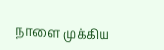நாளை முக்கிய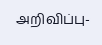அறிவிப்பு-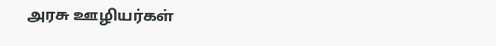அரசு ஊழியர்கள்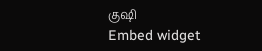குஷி
Embed widget